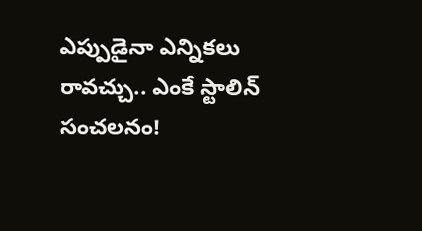ఎప్పుడైనా ఎన్నికలు రావచ్చు.. ఎంకే స్టాలిన్ సంచలనం!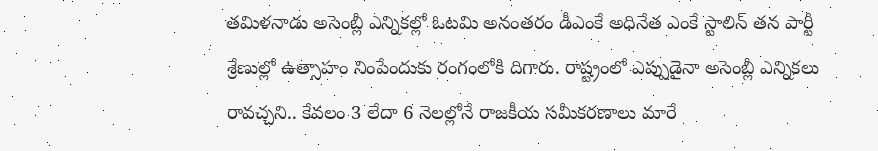తమిళనాడు అసెంబ్లీ ఎన్నికల్లో ఓటమి అనంతరం డీఎంకే అధినేత ఎంకే స్టాలిన్ తన పార్టీ శ్రేణుల్లో ఉత్సాహం నింపేందుకు రంగంలోకి దిగారు. రాష్ట్రంలో ఎప్పుడైనా అసెంబ్లీ ఎన్నికలు రావచ్చని.. కేవలం 3 లేదా 6 నెలల్లోనే రాజకీయ సమీకరణాలు మారే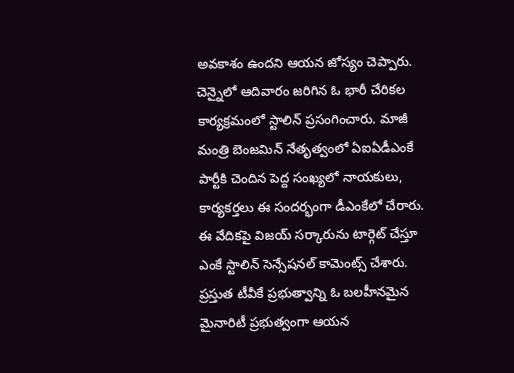అవకాశం ఉందని ఆయన జోస్యం చెప్పారు. చెన్నైలో ఆదివారం జరిగిన ఓ భారీ చేరికల కార్యక్రమంలో స్టాలిన్ ప్రసంగించారు. మాజీ మంత్రి బెంజమిన్ నేతృత్వంలో ఏఐఏడీఎంకే పార్టీకి చెందిన పెద్ద సంఖ్యలో నాయకులు, కార్యకర్తలు ఈ సందర్భంగా డీఎంకేలో చేరారు. ఈ వేదికపై విజయ్ సర్కారును టార్గెట్ చేస్తూ ఎంకే స్టాలిన్ సెన్సేషనల్ కామెంట్స్ చేశారు. ప్రస్తుత టీవీకే ప్రభుత్వాన్ని ఓ బలహీనమైన మైనారిటీ ప్రభుత్వంగా ఆయన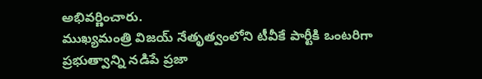అభివర్ణించారు.
ముఖ్యమంత్రి విజయ్ నేతృత్వంలోని టీవీకే పార్టీకి ఒంటరిగా ప్రభుత్వాన్ని నడిపే ప్రజా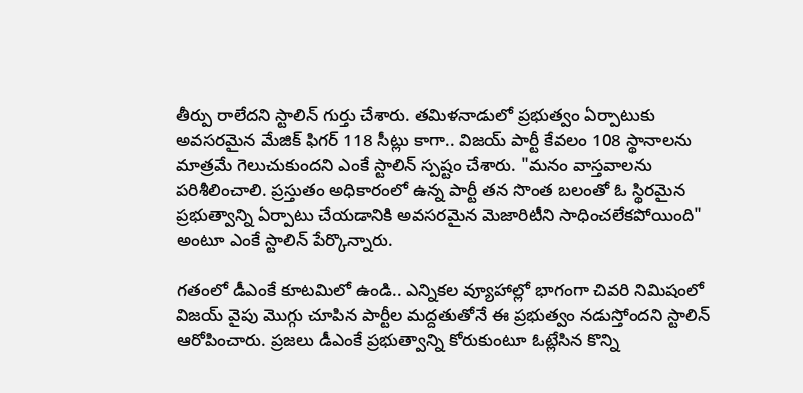తీర్పు రాలేదని స్టాలిన్ గుర్తు చేశారు. తమిళనాడులో ప్రభుత్వం ఏర్పాటుకు అవసరమైన మేజిక్ ఫిగర్ 118 సీట్లు కాగా.. విజయ్ పార్టీ కేవలం 108 స్థానాలను మాత్రమే గెలుచుకుందని ఎంకే స్టాలిన్ స్పష్టం చేశారు. "మనం వాస్తవాలను పరిశీలించాలి. ప్రస్తుతం అధికారంలో ఉన్న పార్టీ తన సొంత బలంతో ఓ స్థిరమైన ప్రభుత్వాన్ని ఏర్పాటు చేయడానికి అవసరమైన మెజారిటీని సాధించలేకపోయింది" అంటూ ఎంకే స్టాలిన్ పేర్కొన్నారు.

గతంలో డీఎంకే కూటమిలో ఉండి.. ఎన్నికల వ్యూహాల్లో భాగంగా చివరి నిమిషంలో విజయ్ వైపు మొగ్గు చూపిన పార్టీల మద్దతుతోనే ఈ ప్రభుత్వం నడుస్తోందని స్టాలిన్ ఆరోపించారు. ప్రజలు డీఎంకే ప్రభుత్వాన్ని కోరుకుంటూ ఓట్లేసిన కొన్ని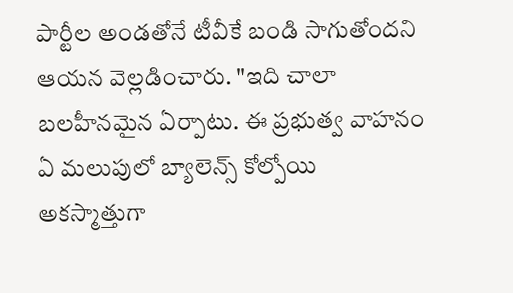పార్టీల అండతోనే టీవీకే బండి సాగుతోందని ఆయన వెల్లడించారు. "ఇది చాలా బలహీనమైన ఏర్పాటు. ఈ ప్రభుత్వ వాహనం ఏ మలుపులో బ్యాలెన్స్ కోల్పోయి అకస్మాత్తుగా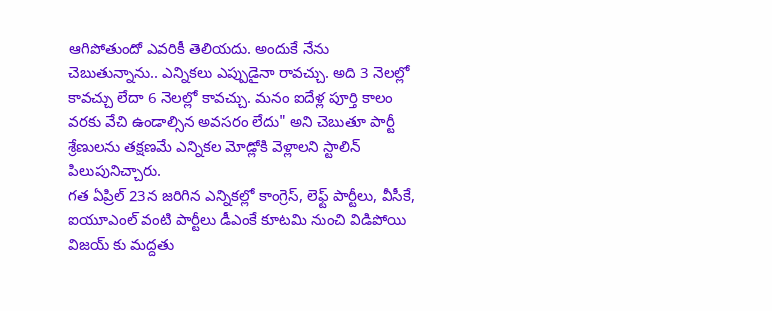ఆగిపోతుందో ఎవరికీ తెలియదు. అందుకే నేను చెబుతున్నాను.. ఎన్నికలు ఎప్పుడైనా రావచ్చు. అది 3 నెలల్లో కావచ్చు లేదా 6 నెలల్లో కావచ్చు. మనం ఐదేళ్ల పూర్తి కాలం వరకు వేచి ఉండాల్సిన అవసరం లేదు" అని చెబుతూ పార్టీ శ్రేణులను తక్షణమే ఎన్నికల మోడ్లోకి వెళ్లాలని స్టాలిన్ పిలుపునిచ్చారు.
గత ఏప్రిల్ 23న జరిగిన ఎన్నికల్లో కాంగ్రెస్, లెఫ్ట్ పార్టీలు, వీసీకే, ఐయూఎంల్ వంటి పార్టీలు డీఎంకే కూటమి నుంచి విడిపోయి విజయ్ కు మద్దతు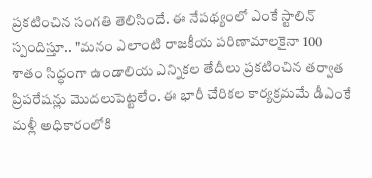ప్రకటించిన సంగతి తెలిసిందే. ఈ నేపథ్యంలో ఎంకే స్టాలిన్ స్పందిస్తూ.. "మనం ఎలాంటి రాజకీయ పరిణామాలకైనా 100 శాతం సిద్ధంగా ఉండాలియ ఎన్నికల తేదీలు ప్రకటించిన తర్వాత ప్రిపరేషన్లు మొదలుపెట్టలేం. ఈ భారీ చేరికల కార్యక్రమమే డీఎంకే మళ్లీ అధికారంలోకి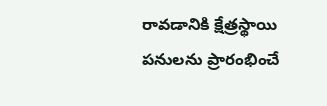రావడానికి క్షేత్రస్థాయి పనులను ప్రారంభించే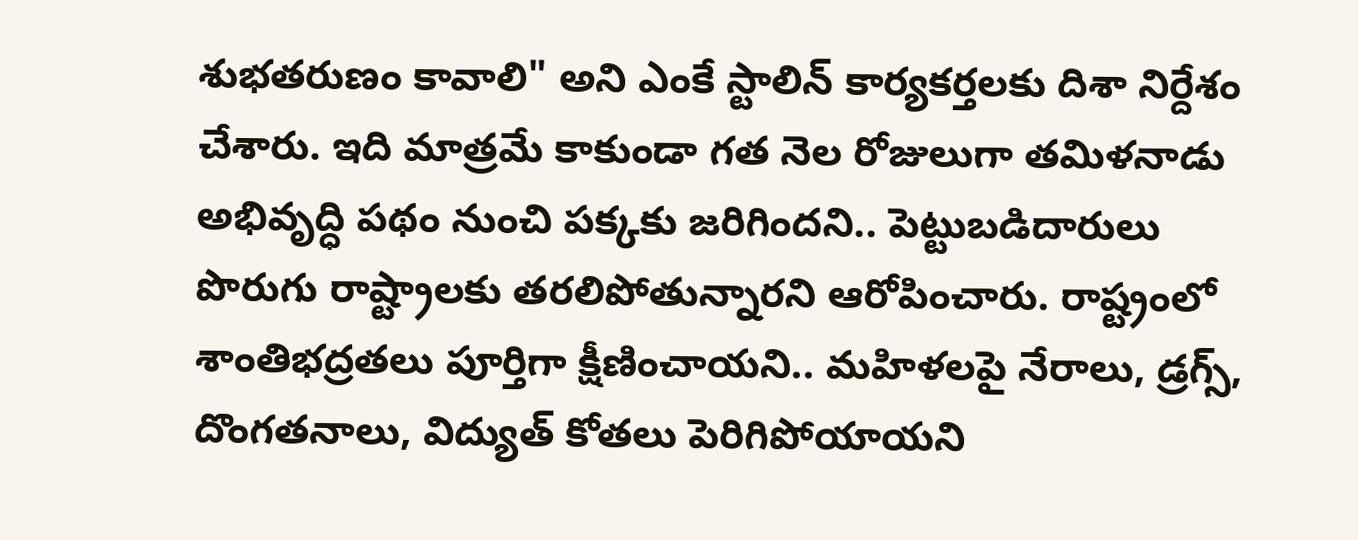శుభతరుణం కావాలి" అని ఎంకే స్టాలిన్ కార్యకర్తలకు దిశా నిర్దేశం చేశారు. ఇది మాత్రమే కాకుండా గత నెల రోజులుగా తమిళనాడు అభివృద్ధి పథం నుంచి పక్కకు జరిగిందని.. పెట్టుబడిదారులు పొరుగు రాష్ట్రాలకు తరలిపోతున్నారని ఆరోపించారు. రాష్ట్రంలో శాంతిభద్రతలు పూర్తిగా క్షీణించాయని.. మహిళలపై నేరాలు, డ్రగ్స్, దొంగతనాలు, విద్యుత్ కోతలు పెరిగిపోయాయని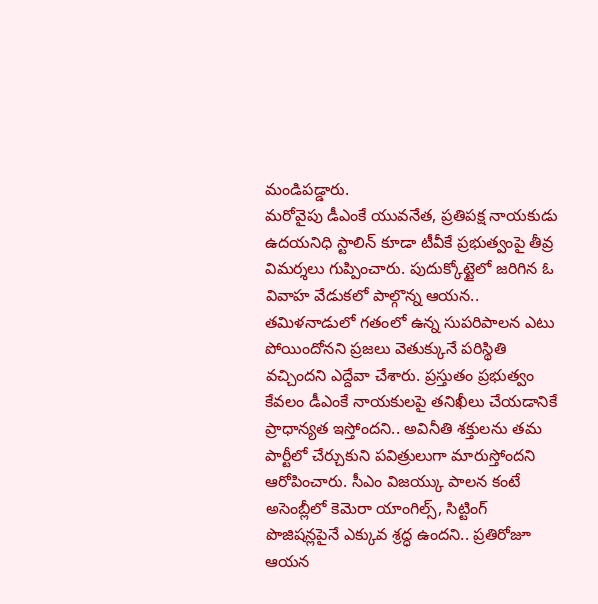మండిపడ్డారు.
మరోవైపు డీఎంకే యువనేత, ప్రతిపక్ష నాయకుడు ఉదయనిధి స్టాలిన్ కూడా టీవీకే ప్రభుత్వంపై తీవ్ర విమర్శలు గుప్పించారు. పుదుక్కోట్టైలో జరిగిన ఓ వివాహ వేడుకలో పాల్గొన్న ఆయన.. తమిళనాడులో గతంలో ఉన్న సుపరిపాలన ఎటు పోయిందోనని ప్రజలు వెతుక్కునే పరిస్థితి వచ్చిందని ఎద్దేవా చేశారు. ప్రస్తుతం ప్రభుత్వం కేవలం డీఎంకే నాయకులపై తనిఖీలు చేయడానికే ప్రాధాన్యత ఇస్తోందని.. అవినీతి శక్తులను తమ పార్టీలో చేర్చుకుని పవిత్రులుగా మారుస్తోందని ఆరోపించారు. సీఎం విజయ్కు పాలన కంటే అసెంబ్లీలో కెమెరా యాంగిల్స్, సిట్టింగ్ పొజిషన్లపైనే ఎక్కువ శ్రద్ధ ఉందని.. ప్రతిరోజూ ఆయన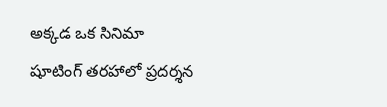అక్కడ ఒక సినిమా షూటింగ్ తరహాలో ప్రదర్శన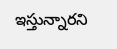ఇస్తున్నారని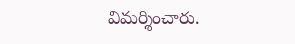విమర్శించారు.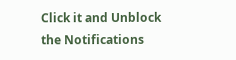Click it and Unblock the Notifications